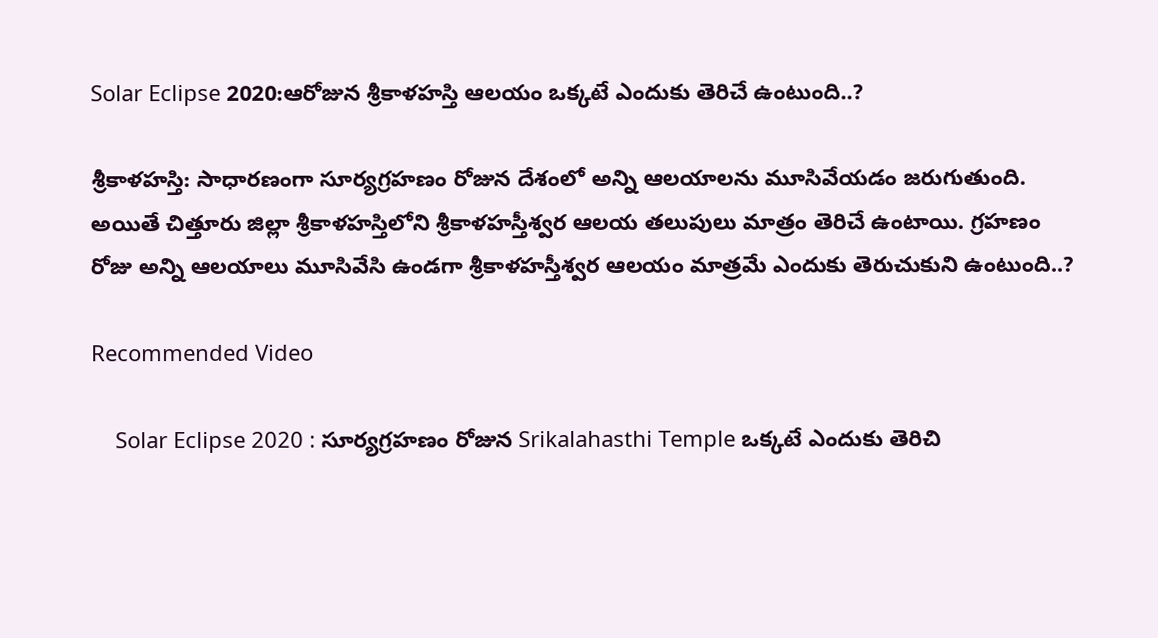Solar Eclipse 2020:ఆరోజున శ్రీకాళహస్తి ఆలయం ఒక్కటే ఎందుకు తెరిచే ఉంటుంది..?

శ్రీకాళహస్తి: సాధారణంగా సూర్యగ్రహణం రోజున దేశంలో అన్ని ఆలయాలను మూసివేయడం జరుగుతుంది. అయితే చిత్తూరు జిల్లా శ్రీకాళహస్తిలోని శ్రీకాళహస్తీశ్వర ఆలయ తలుపులు మాత్రం తెరిచే ఉంటాయి. గ్రహణం రోజు అన్ని ఆలయాలు మూసివేసి ఉండగా శ్రీకాళహస్తీశ్వర ఆలయం మాత్రమే ఎందుకు తెరుచుకుని ఉంటుంది..?

Recommended Video

    Solar Eclipse 2020 : సూర్యగ్రహణం రోజున Srikalahasthi Temple ఒక్కటే ఎందుకు తెరిచి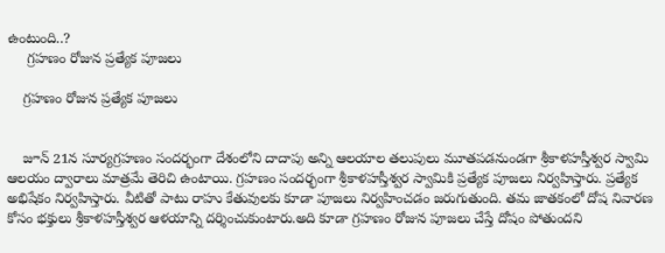ఉంటుంది..?
     గ్రహణం రోజున ప్రత్యేక పూజలు

    గ్రహణం రోజున ప్రత్యేక పూజలు


    జూన్ 21న సూర్యగ్రహణం సందర్భంగా దేశంలోని దాదాపు అన్ని ఆలయాల తలుపులు మూతపడనుండగా శ్రీకాళహస్తీశ్వర స్వామి ఆలయం ద్వారాలు మాత్రమే తెరిచి ఉంటాయి. గ్రహణం సందర్భంగా శ్రీకాళహస్తీశ్వర స్వామికి ప్రత్యేక పూజలు నిర్వహిస్తారు. ప్రత్యేక అభిషేకం నిర్వహిస్తారు. వీటితో పాటు రాహు కేతువులకు కూడా పూజలు నిర్వహించడం జరుగుతుంది. తమ జాతకంలో దోష నివారణ కోసం భక్తులు శ్రీకాళహస్తీశ్వర ఆళయాన్ని దర్శించుకుంటారు.అది కూడా గ్రహణం రోజున పూజలు చేస్తే దోషం పోతుందని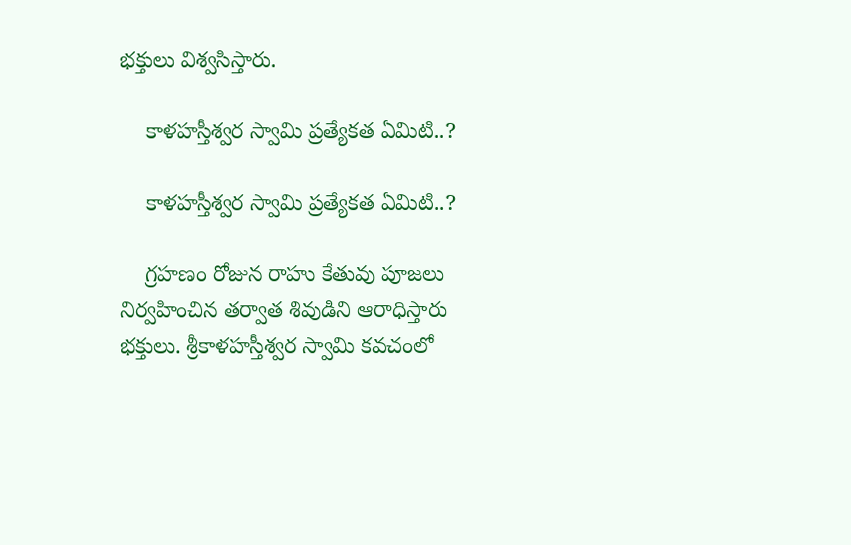భక్తులు విశ్వసిస్తారు.

    కాళహస్తీశ్వర స్వామి ప్రత్యేకత ఏమిటి..?

    కాళహస్తీశ్వర స్వామి ప్రత్యేకత ఏమిటి..?

    గ్రహణం రోజున రాహు కేతువు పూజలు నిర్వహించిన తర్వాత శివుడిని ఆరాధిస్తారు భక్తులు. శ్రీకాళహస్తీశ్వర స్వామి కవచంలో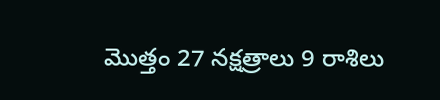మొత్తం 27 నక్షత్రాలు 9 రాశిలు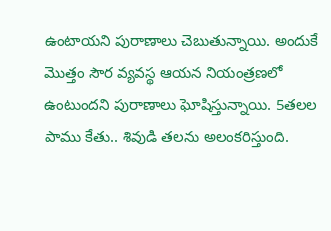ఉంటాయని పురాణాలు చెబుతున్నాయి. అందుకే మొత్తం సౌర వ్యవస్థ ఆయన నియంత్రణలో ఉంటుందని పురాణాలు ఘోషిస్తున్నాయి. 5తలల పాము కేతు.. శివుడి తలను అలంకరిస్తుంది.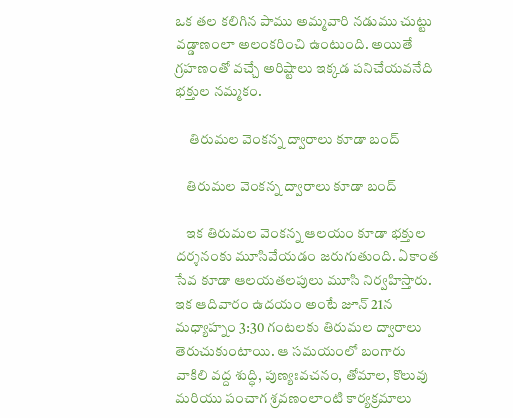ఒక తల కలిగిన పాము అమ్మవారి నడుము చుట్టు వడ్డాణంలా అలంకరించి ఉంటుంది. అయితే గ్రహణంతో వచ్చే అరిష్టాలు ఇక్కడ పనిచేయవనేది భక్తుల నమ్మకం.

     తిరుమల వెంకన్న ద్వారాలు కూడా బంద్

    తిరుమల వెంకన్న ద్వారాలు కూడా బంద్

    ఇక తిరుమల వెంకన్న ఆలయం కూడా భక్తుల దర్శనంకు మూసివేయడం జరుగుతుంది. ఏకాంత సేవ కూడా ఆలయతలపులు మూసి నిర్వహిస్తారు. ఇక ఆదివారం ఉదయం అంటే జూన్ 21న మధ్యాహ్నం 3:30 గంటలకు తిరుమల ద్వారాలు తెరుచుకుంటాయి. ఆ సమయంలో బంగారు వాకిలి వద్ద శుద్ధి, పుణ్యఃవచనం, తోమాల, కొలువు మరియు పంచాగ శ్రవణంలాంటి కార్యక్రమాలు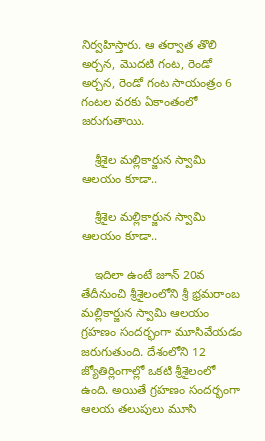నిర్వహిస్తారు. ఆ తర్వాత తొలి అర్చన, మొదటి గంట, రెండో అర్చన, రెండో గంట సాయంత్రం 6 గంటల వరకు ఏకాంతంలో జరుగుతాయి.

    శ్రీశైల మల్లికార్జున స్వామి ఆలయం కూడా..

    శ్రీశైల మల్లికార్జున స్వామి ఆలయం కూడా..

    ఇదిలా ఉంటే జూన్ 20వ తేదీనుంచి శ్రీశైలంలోని శ్రీ భ్రమరాంబ మల్లికార్జున స్వామి ఆలయం గ్రహణం సందర్భంగా మూసివేయడం జరుగుతుంది. దేశంలోని 12 జ్యోతిర్లింగాల్లో ఒకటి శ్రీశైలంలో ఉంది. అయితే గ్రహణం సందర్భంగా ఆలయ తలుపులు మూసి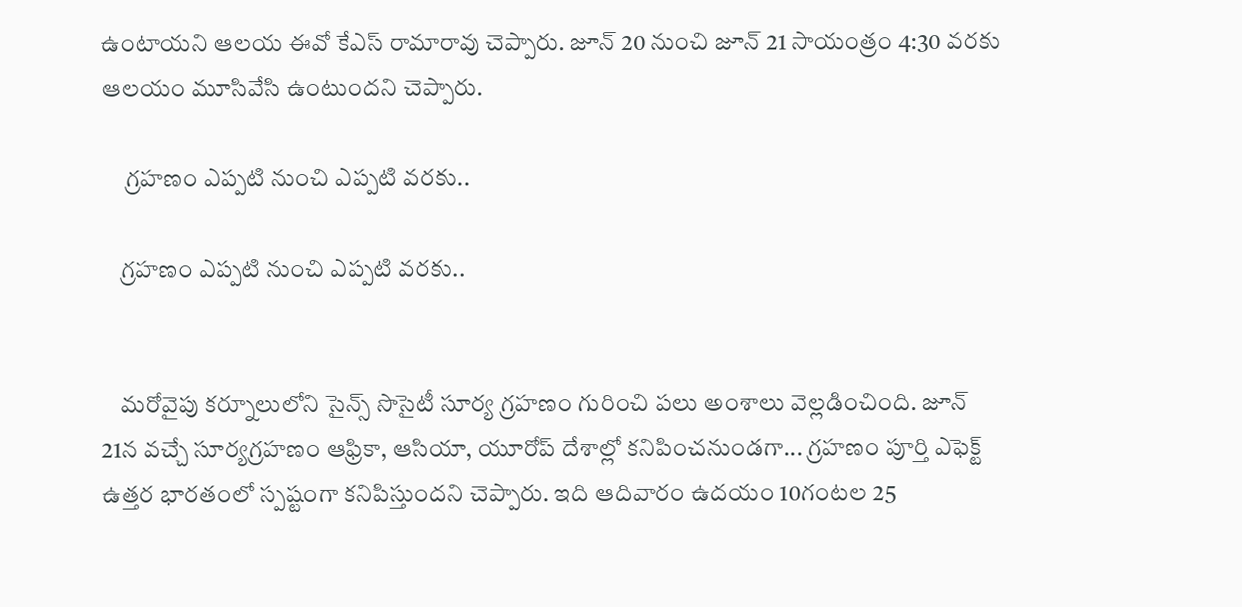ఉంటాయని ఆలయ ఈవో కేఎస్ రామారావు చెప్పారు. జూన్ 20 నుంచి జూన్ 21 సాయంత్రం 4:30 వరకు ఆలయం మూసివేసి ఉంటుందని చెప్పారు.

     గ్రహణం ఎప్పటి నుంచి ఎప్పటి వరకు..

    గ్రహణం ఎప్పటి నుంచి ఎప్పటి వరకు..


    మరోవైపు కర్నూలులోని సైన్స్ సొసైటీ సూర్య గ్రహణం గురించి పలు అంశాలు వెల్లడించింది. జూన్ 21న వచ్చే సూర్యగ్రహణం ఆఫ్రికా, ఆసియా, యూరోప్‌ దేశాల్లో కనిపించనుండగా... గ్రహణం పూర్తి ఎఫెక్ట్‌ ఉత్తర భారతంలో స్పష్టంగా కనిపిస్తుందని చెప్పారు. ఇది ఆదివారం ఉదయం 10గంటల 25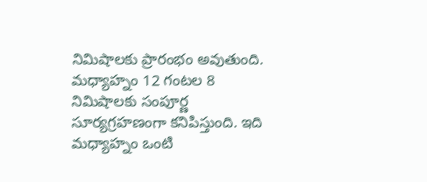నిమిషాలకు ప్రారంభం అవుతుంది. మధ్యాహ్నం 12 గంటల 8 నిమిషాలకు సంపూర్ణ సూర్యగ్రహణంగా కనిపిస్తుంది. ఇది మధ్యాహ్నం ఒంటి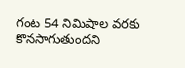గంట 54 నిమిషాల వరకు కొనసాగుతుందని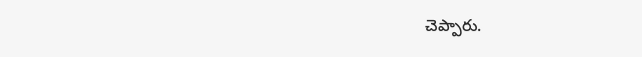చెప్పారు.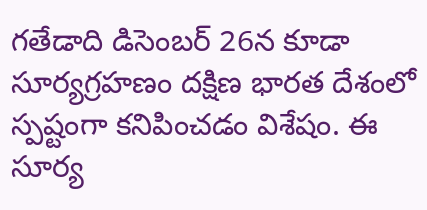గతేడాది డిసెంబర్ 26న కూడా సూర్యగ్రహణం దక్షిణ భారత దేశంలో స్పష్టంగా కనిపించడం విశేషం. ఈ సూర్య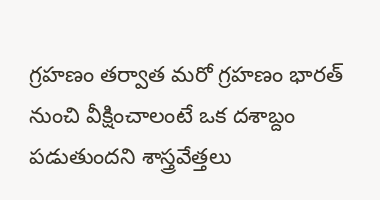గ్రహణం తర్వాత మరో గ్రహణం భారత్ నుంచి వీక్షించాలంటే ఒక దశాబ్దం పడుతుందని శాస్త్రవేత్తలు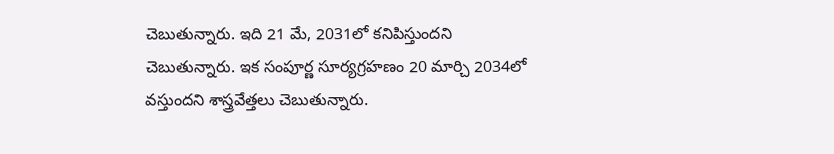చెబుతున్నారు. ఇది 21 మే, 2031లో కనిపిస్తుందని చెబుతున్నారు. ఇక సంపూర్ణ సూర్యగ్రహణం 20 మార్చి 2034లో వస్తుందని శాస్త్రవేత్తలు చెబుతున్నారు.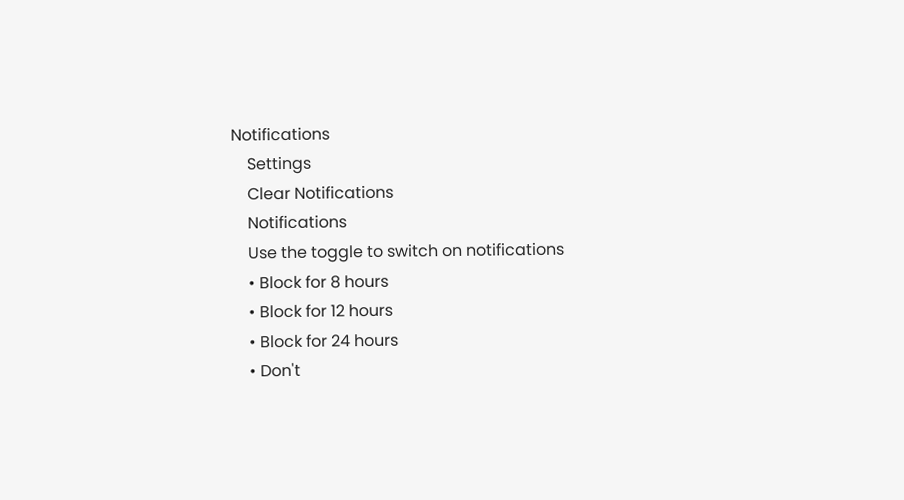Notifications
    Settings
    Clear Notifications
    Notifications
    Use the toggle to switch on notifications
    • Block for 8 hours
    • Block for 12 hours
    • Block for 24 hours
    • Don't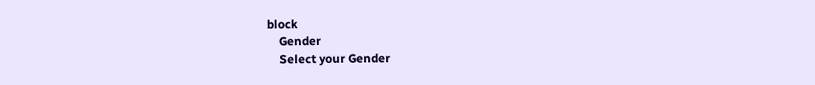block
    Gender
    Select your Gender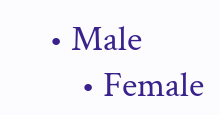• Male
    • Female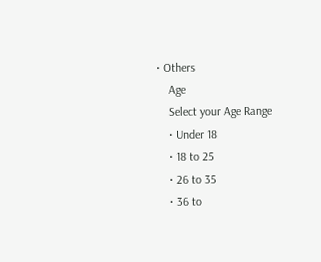• Others
    Age
    Select your Age Range
    • Under 18
    • 18 to 25
    • 26 to 35
    • 36 to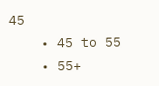45
    • 45 to 55
    • 55+